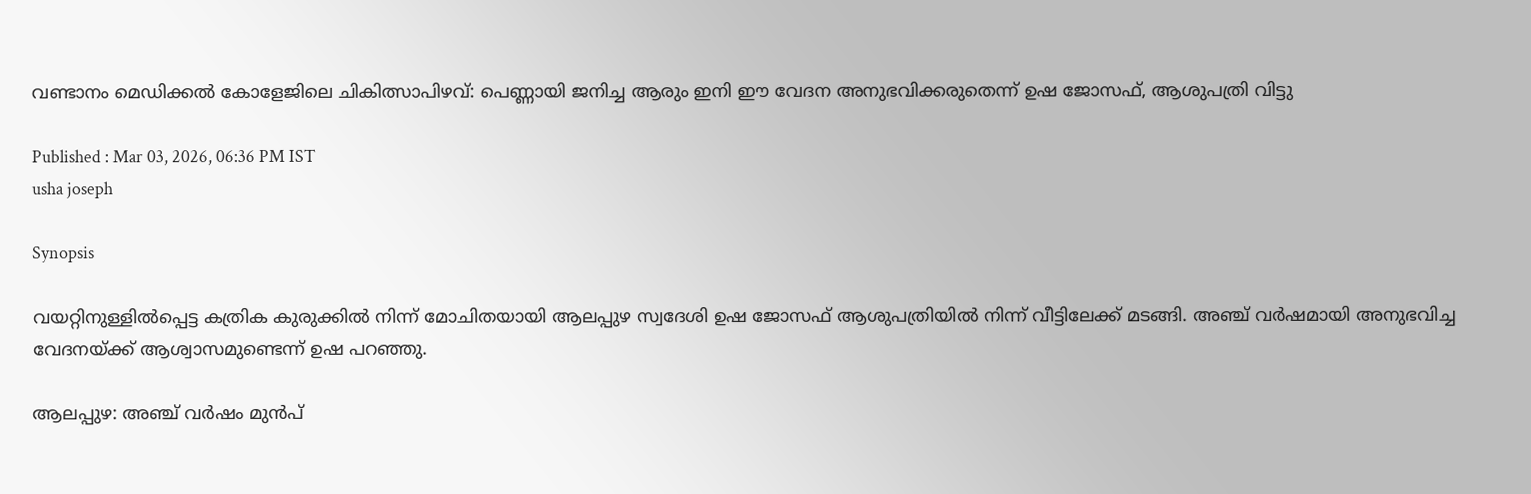വണ്ടാനം മെഡിക്കൽ കോളേജിലെ ചികിത്സാപിഴവ്: പെണ്ണായി ജനിച്ച ആരും ഇനി ഈ വേദന അനുഭവിക്കരുതെന്ന് ഉഷ ജോസഫ്, ആശുപത്രി വിട്ടു

Published : Mar 03, 2026, 06:36 PM IST
usha joseph

Synopsis

വയറ്റിനുള്ളിൽപ്പെട്ട കത്രിക കുരുക്കിൽ നിന്ന് മോചിതയായി ആലപ്പുഴ സ്വദേശി ഉഷ ജോസഫ് ആശുപത്രിയിൽ നിന്ന് വീട്ടിലേക്ക് മടങ്ങി. അഞ്ച് വർഷമായി അനുഭവിച്ച വേദനയ്ക്ക് ആശ്വാസമുണ്ടെന്ന് ഉഷ പറഞ്ഞു.

ആലപ്പുഴ: അഞ്ച് വർഷം മുൻപ്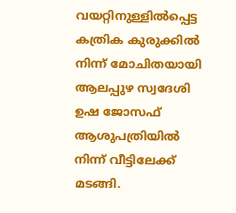വയറ്റിനുള്ളിൽപ്പെട്ട കത്രിക കുരുക്കിൽ നിന്ന് മോചിതയായി ആലപ്പുഴ സ്വദേശി ഉഷ ജോസഫ് ആശുപത്രിയിൽ നിന്ന് വീട്ടിലേക്ക് മടങ്ങി.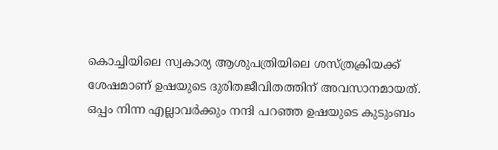കൊച്ചിയിലെ സ്വകാര്യ ആശുപത്രിയിലെ ശസ്ത്രക്രിയക്ക് ശേഷമാണ് ഉഷയുടെ ദുരിതജീവിതത്തിന് അവസാനമായത്. ഒപ്പം നിന്ന എല്ലാവർക്കും നന്ദി പറഞ്ഞ ഉഷയുടെ കുടുംബം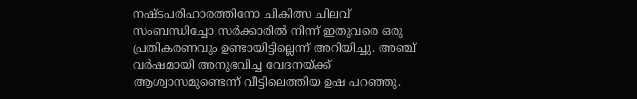നഷ്ടപരിഹാരത്തിനോ ചികിത്സ ചിലവ് സംബന്ധിച്ചോ സർക്കാരിൽ നിന്ന് ഇതുവരെ ഒരു പ്രതികരണവും ഉണ്ടായിട്ടില്ലെന്ന് അറിയിച്ചു. അഞ്ച് വർഷമായി അനുഭവിച്ച വേദനയ്ക്ക് ആശ്വാസമുണ്ടെന്ന് വീട്ടിലെത്തിയ ഉഷ പറഞ്ഞു.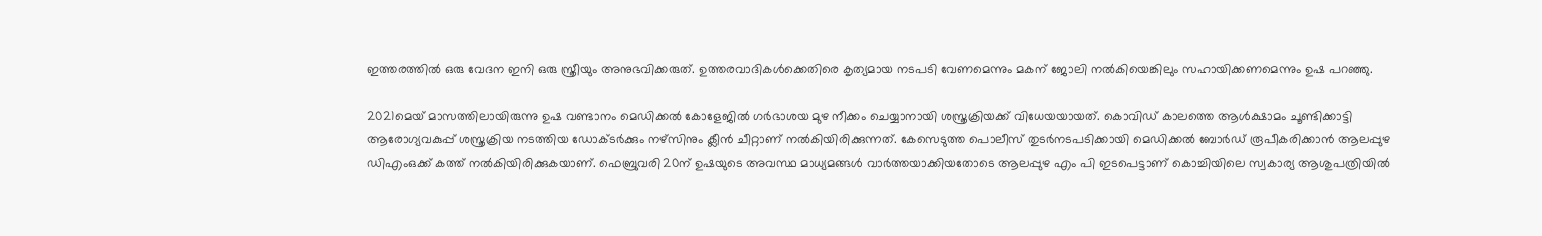ഇത്തരത്തിൽ ഒരു വേദന ഇനി ഒരു സ്ത്രീയും അനുഭവിക്കരുത്. ഉത്തരവാദികൾക്കെതിരെ കൃത്യമായ നടപടി വേണമെന്നും മകന് ജോലി നൽകിയെങ്കിലും സഹായിക്കണമെന്നും ഉഷ പറഞ്ഞു.

2021മെയ് മാസത്തിലായിരുന്നു ഉഷ വണ്ടാനം മെഡിക്കൽ കോളേജിൽ ഗർഭാശയ മുഴ നീക്കം ചെയ്യാനായി ശസ്ത്രക്രിയക്ക് വിധേയയായത്. കൊവിഡ് കാലത്തെ ആൾക്ഷാമം ചൂണ്ടിക്കാട്ടി ആരോഗ്യവകുപ്പ് ശസ്ത്രക്രിയ നടത്തിയ ഡോക്ടർക്കും നഴ്സിനും ക്ലീൻ ചീറ്റാണ് നൽകിയിരിക്കുന്നത്. കേസെടുത്ത പൊലീസ് തുടർനടപടിക്കായി മെഡിക്കൽ ബോർഡ് രൂപീകരിക്കാൻ ആലപ്പുഴ ഡിഎംഒക്ക് കത്ത് നൽകിയിരിക്കുകയാണ്. ഫെബ്രുവരി 20ന് ഉഷയുടെ അവസ്ഥ മാധ്യമങ്ങൾ വാർത്തയാക്കിയതോടെ ആലപ്പുഴ എം പി ഇടപെട്ടാണ് കൊച്ചിയിലെ സ്വകാര്യ ആശുപത്രിയിൽ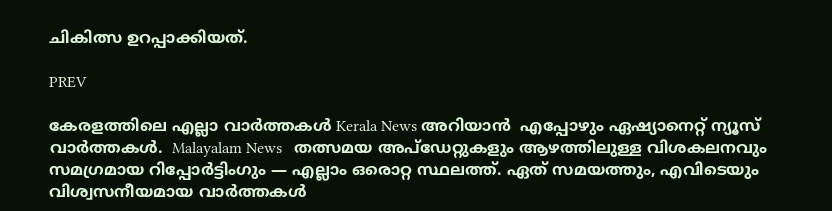ചികിത്സ ഉറപ്പാക്കിയത്.

PREV

കേരളത്തിലെ എല്ലാ വാർത്തകൾ Kerala News അറിയാൻ  എപ്പോഴും ഏഷ്യാനെറ്റ് ന്യൂസ് വാർത്തകൾ.  Malayalam News   തത്സമയ അപ്‌ഡേറ്റുകളും ആഴത്തിലുള്ള വിശകലനവും സമഗ്രമായ റിപ്പോർട്ടിംഗും — എല്ലാം ഒരൊറ്റ സ്ഥലത്ത്. ഏത് സമയത്തും, എവിടെയും വിശ്വസനീയമായ വാർത്തകൾ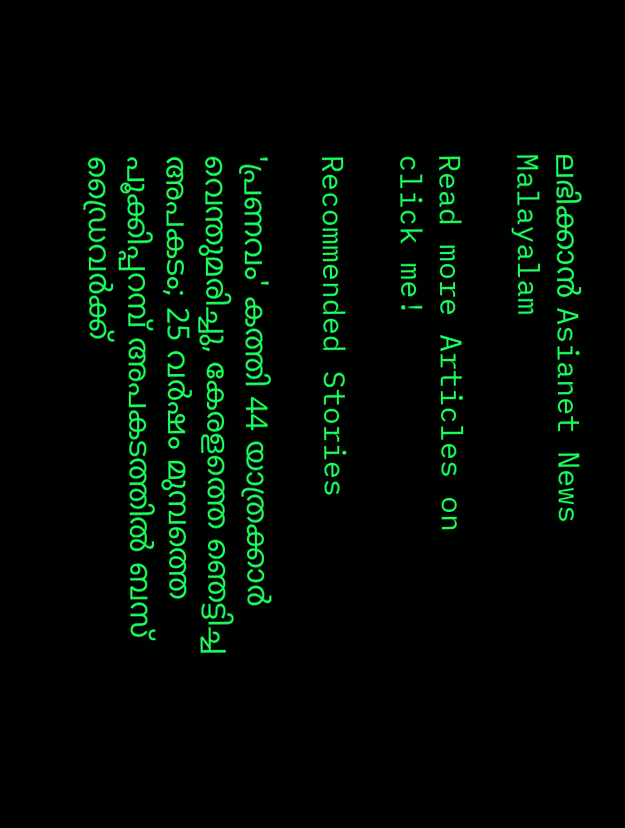ലഭിക്കാൻ Asianet News Malayalam

Read more Articles on
click me!

Recommended Stories

'പ്രണവം' കത്തി 44 യാത്രക്കാർ വെന്തുമരിച്ചു, കേരളത്തെ ഞെട്ടിച്ച അപകടം; 25 വർഷം മുമ്പത്തെ പൂക്കിപ്പറമ്പ് അപകടത്തിൽ ബസ് ഡ്രൈവർക്ക്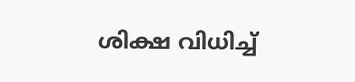ശിക്ഷ വിധിച്ച്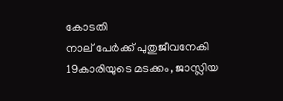കോടതി
നാല് പേർക്ക് പുതുജീവനേകി 19കാരിയുടെ മടക്കം, ജാസ്ലിയ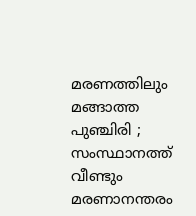മരണത്തിലും മങ്ങാത്ത പുഞ്ചിരി ; സംസ്ഥാനത്ത് വീണ്ടും മരണാനന്തരം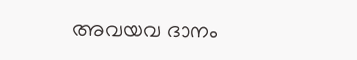അവയവ ദാനം